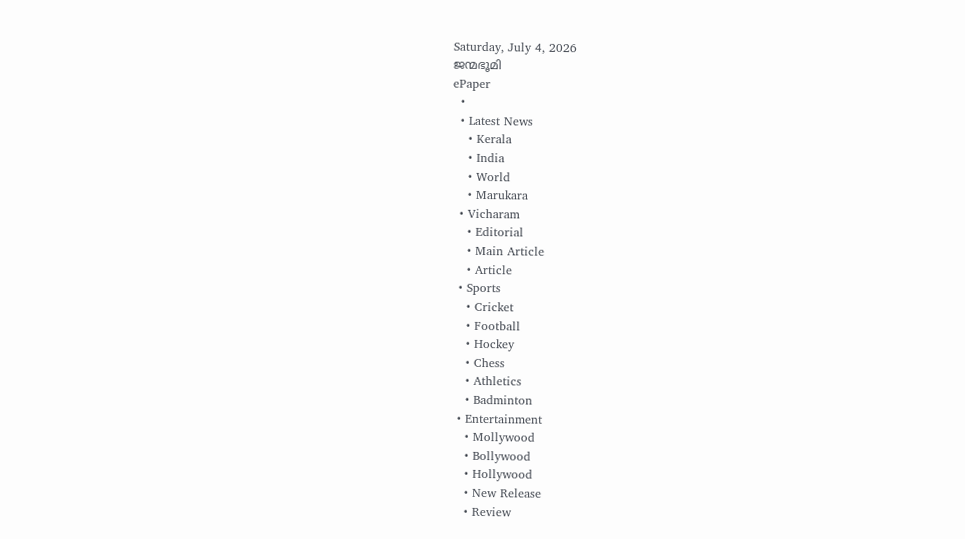Saturday, July 4, 2026
ജന്മഭൂമി
ePaper
  •
  • Latest News
    • Kerala
    • India
    • World
    • Marukara
  • Vicharam
    • Editorial
    • Main Article
    • Article
  • Sports
    • Cricket
    • Football
    • Hockey
    • Chess
    • Athletics
    • Badminton
  • Entertainment
    • Mollywood
    • Bollywood
    • Hollywood
    • New Release
    • Review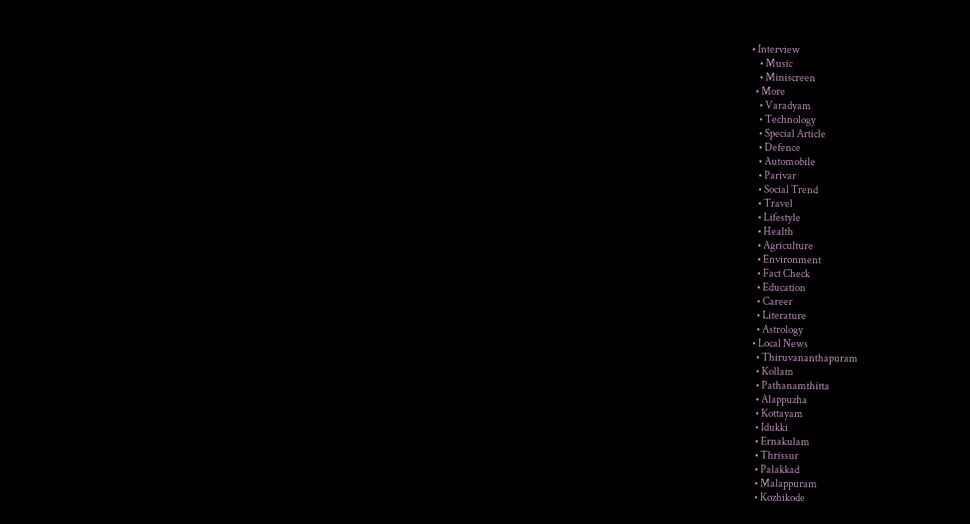• Interview
    • Music
    • Miniscreen
  • More
    • Varadyam
    • Technology
    • Special Article
    • Defence
    • Automobile
    • Parivar
    • Social Trend
    • Travel
    • Lifestyle
    • Health
    • Agriculture
    • Environment
    • Fact Check
    • Education
    • Career
    • Literature
    • Astrology
  • Local News
    • Thiruvananthapuram
    • Kollam
    • Pathanamthitta
    • Alappuzha
    • Kottayam
    • Idukki
    • Ernakulam
    • Thrissur
    • Palakkad
    • Malappuram
    • Kozhikode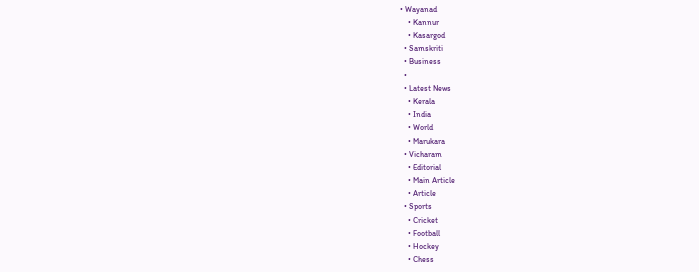• Wayanad
    • Kannur
    • Kasargod
  • Samskriti
  • Business
  •
  • Latest News
    • Kerala
    • India
    • World
    • Marukara
  • Vicharam
    • Editorial
    • Main Article
    • Article
  • Sports
    • Cricket
    • Football
    • Hockey
    • Chess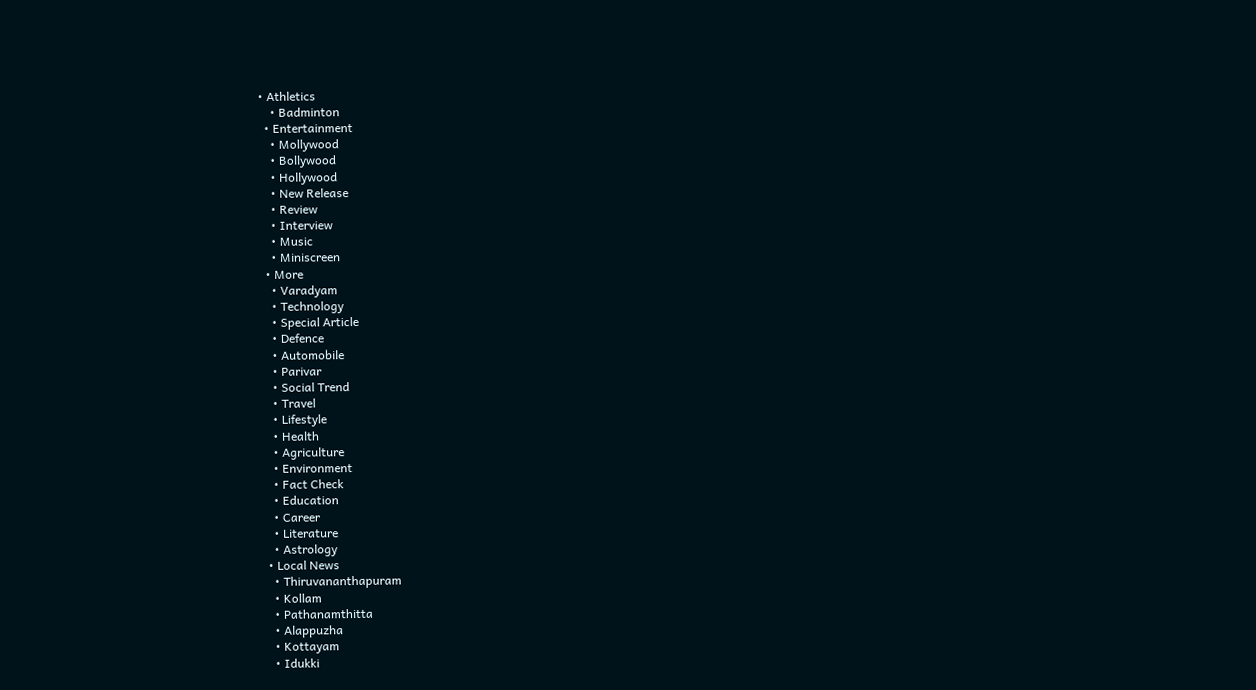• Athletics
    • Badminton
  • Entertainment
    • Mollywood
    • Bollywood
    • Hollywood
    • New Release
    • Review
    • Interview
    • Music
    • Miniscreen
  • More
    • Varadyam
    • Technology
    • Special Article
    • Defence
    • Automobile
    • Parivar
    • Social Trend
    • Travel
    • Lifestyle
    • Health
    • Agriculture
    • Environment
    • Fact Check
    • Education
    • Career
    • Literature
    • Astrology
  • Local News
    • Thiruvananthapuram
    • Kollam
    • Pathanamthitta
    • Alappuzha
    • Kottayam
    • Idukki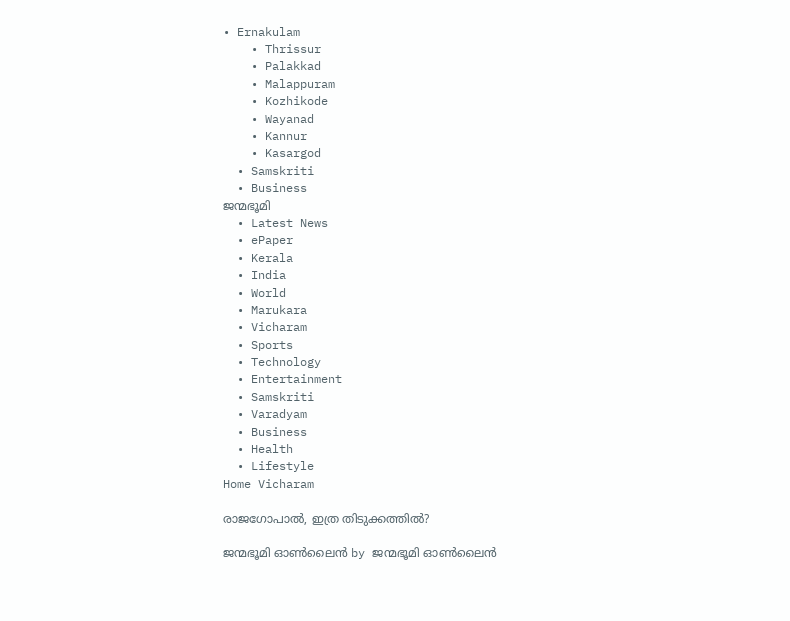• Ernakulam
    • Thrissur
    • Palakkad
    • Malappuram
    • Kozhikode
    • Wayanad
    • Kannur
    • Kasargod
  • Samskriti
  • Business
ജന്മഭൂമി
  • Latest News
  • ePaper
  • Kerala
  • India
  • World
  • Marukara
  • Vicharam
  • Sports
  • Technology
  • Entertainment
  • Samskriti
  • Varadyam
  • Business
  • Health
  • Lifestyle
Home Vicharam

രാജഗോപാല്‍, ഇത്ര തിടുക്കത്തില്‍?

ജന്മഭൂമി ഓണ്‍ലൈന്‍ by ജന്മഭൂമി ഓണ്‍ലൈന്‍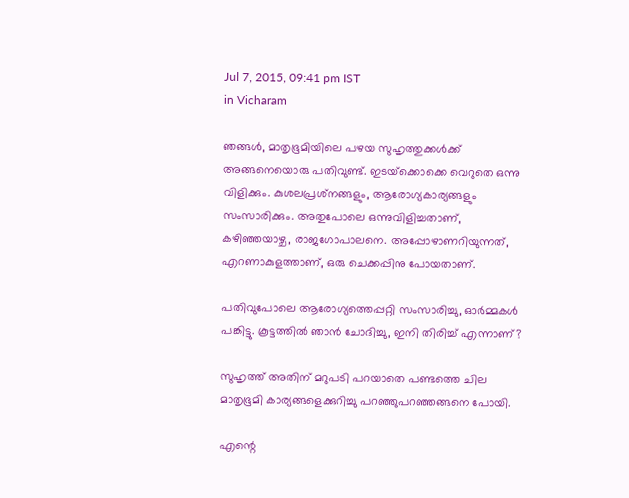Jul 7, 2015, 09:41 pm IST
in Vicharam

ഞങ്ങള്‍, മാതൃഭൂമിയിലെ പഴയ സുഹൃത്തുക്കള്‍ക്ക് അങ്ങനെയൊരു പതിവുണ്ട്. ഇടയ്‌ക്കൊക്കെ വെറുതെ ഒന്നു വിളിക്കും. കുശലപ്രശ്‌നങ്ങളും, ആരോഗ്യകാര്യങ്ങളും സംസാരിക്കും. അതുപോലെ ഒന്നുവിളിച്ചതാണ്, കഴിഞ്ഞയാഴ്ച, രാജഗോപാലനെ. അപ്പോഴാണറിയുന്നത്, എറണാകുളത്താണ്, ഒരു ചെക്കപ്പിനു പോയതാണ്.

പതിവുപോലെ ആരോഗ്യത്തെപ്പറ്റി സംസാരിച്ചു, ഓര്‍മ്മകള്‍ പങ്കിട്ടു. കൂട്ടത്തില്‍ ഞാന്‍ ചോദിച്ചു, ഇനി തിരിച്ച് എന്നാണ്?

സുഹൃത്ത് അതിന് മറുപടി പറയാതെ പണ്ടത്തെ ചില മാതൃഭൂമി കാര്യങ്ങളെക്കുറിച്ചു പറഞ്ഞുപറഞ്ഞങ്ങനെ പോയി.

എന്റെ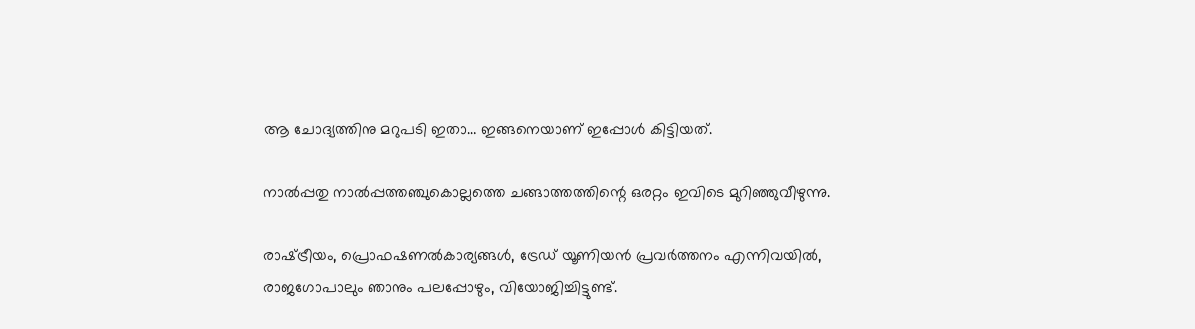ആ ചോദ്യത്തിനു മറുപടി ഇതാ… ഇങ്ങനെയാണ് ഇപ്പോള്‍ കിട്ടിയത്.

നാല്‍പ്പതു നാല്‍പ്പത്തഞ്ചുകൊല്ലത്തെ ചങ്ങാത്തത്തിന്റെ ഒരറ്റം ഇവിടെ മുറിഞ്ഞുവീഴുന്നു.

രാഷ്‌ട്രീയം, പ്രൊഫഷണല്‍കാര്യങ്ങള്‍, ട്രേഡ് യൂണിയന്‍ പ്രവര്‍ത്തനം എന്നിവയില്‍, രാജഗോപാലും ഞാനും പലപ്പോഴും, വിയോജിച്ചിട്ടുണ്ട്.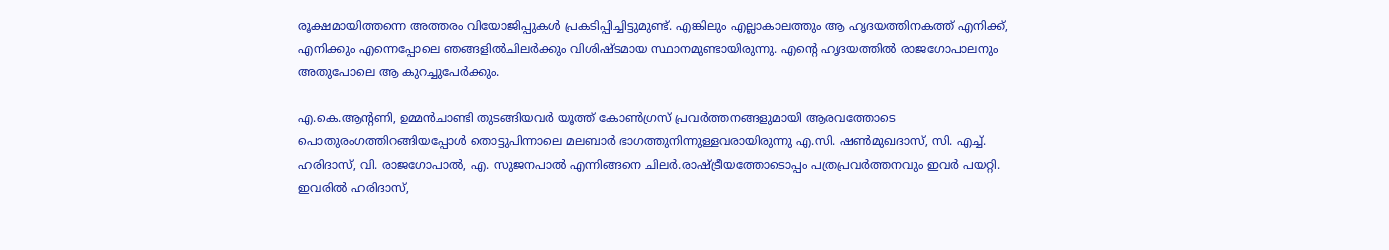രൂക്ഷമായിത്തന്നെ അത്തരം വിയോജിപ്പുകള്‍ പ്രകടിപ്പിച്ചിട്ടുമുണ്ട്. എങ്കിലും എല്ലാകാലത്തും ആ ഹൃദയത്തിനകത്ത് എനിക്ക്, എനിക്കും എന്നെപ്പോലെ ഞങ്ങളില്‍ചിലര്‍ക്കും വിശിഷ്ടമായ സ്ഥാനമുണ്ടായിരുന്നു. എന്റെ ഹൃദയത്തില്‍ രാജഗോപാലനും അതുപോലെ ആ കുറച്ചുപേര്‍ക്കും.

എ.കെ.ആന്റണി, ഉമ്മന്‍ചാണ്ടി തുടങ്ങിയവര്‍ യൂത്ത് കോണ്‍ഗ്രസ് പ്രവര്‍ത്തനങ്ങളുമായി ആരവത്തോടെ പൊതുരംഗത്തിറങ്ങിയപ്പോള്‍ തൊട്ടുപിന്നാലെ മലബാര്‍ ഭാഗത്തുനിന്നുള്ളവരായിരുന്നു എ.സി. ഷണ്‍മുഖദാസ്, സി. എച്ച്. ഹരിദാസ്, വി. രാജഗോപാല്‍, എ. സുജനപാല്‍ എന്നിങ്ങനെ ചിലര്‍.രാഷ്‌ട്രീയത്തോടൊപ്പം പത്രപ്രവര്‍ത്തനവും ഇവര്‍ പയറ്റി. ഇവരില്‍ ഹരിദാസ്,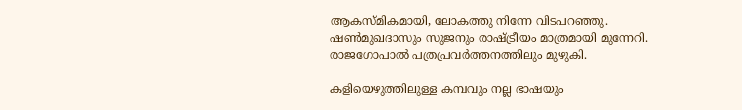ആകസ്മികമായി, ലോകത്തു നിന്നേ വിടപറഞ്ഞു. ഷണ്‍മുഖദാസും സുജനും രാഷ്‌ട്രീയം മാത്രമായി മുന്നേറി. രാജഗോപാല്‍ പത്രപ്രവര്‍ത്തനത്തിലും മുഴുകി.

കളിയെഴുത്തിലുള്ള കമ്പവും നല്ല ഭാഷയും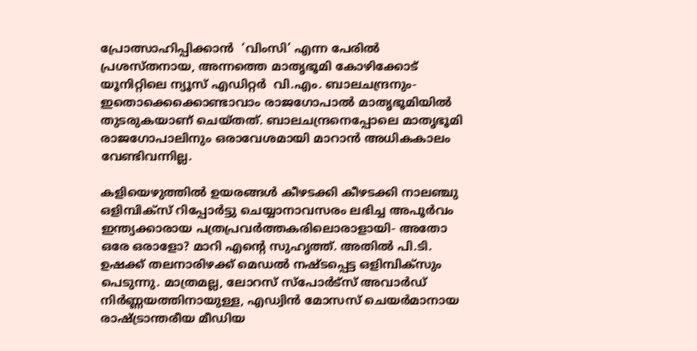പ്രോത്സാഹിപ്പിക്കാന്‍  ‘വിംസി’ എന്ന പേരില്‍ പ്രശസ്തനായ, അന്നത്തെ മാതൃഭൂമി കോഴിക്കോട് യൂനിറ്റിലെ ന്യൂസ് എഡിറ്റര്‍  വി.എം. ബാലചന്ദ്രനും- ഇതൊക്കെക്കൊണ്ടാവാം രാജഗോപാല്‍ മാതൃഭൂമിയില്‍ തുടരുകയാണ് ചെയ്തത്. ബാലചന്ദ്രനെപ്പോലെ മാതൃഭൂമി രാജഗോപാലിനും ഒരാവേശമായി മാറാന്‍ അധികകാലം വേണ്ടിവന്നില്ല.

കളിയെഴുത്തില്‍ ഉയരങ്ങള്‍ കീഴടക്കി കീഴടക്കി നാലഞ്ചു ഒളിമ്പിക്‌സ് റിപ്പോര്‍ട്ടു ചെയ്യാനാവസരം ലഭിച്ച അപൂര്‍വം ഇന്ത്യക്കാരായ പത്രപ്രവര്‍ത്തകരിലൊരാളായി- അതോ ഒരേ ഒരാളോ? മാറി എന്റെ സുഹൃത്ത്. അതില്‍ പി.ടി. ഉഷക്ക് തലനാരിഴക്ക് മെഡല്‍ നഷ്ടപ്പെട്ട ഒളിമ്പിക്‌സും പെടുന്നു. മാത്രമല്ല, ലോറസ് സ്‌പോര്‍ട്‌സ് അവാര്‍ഡ് നിര്‍ണ്ണയത്തിനായുള്ള, എഡ്വിന്‍ മോസസ് ചെയര്‍മാനായ രാഷ്‌ട്രാന്തരീയ മീഡിയ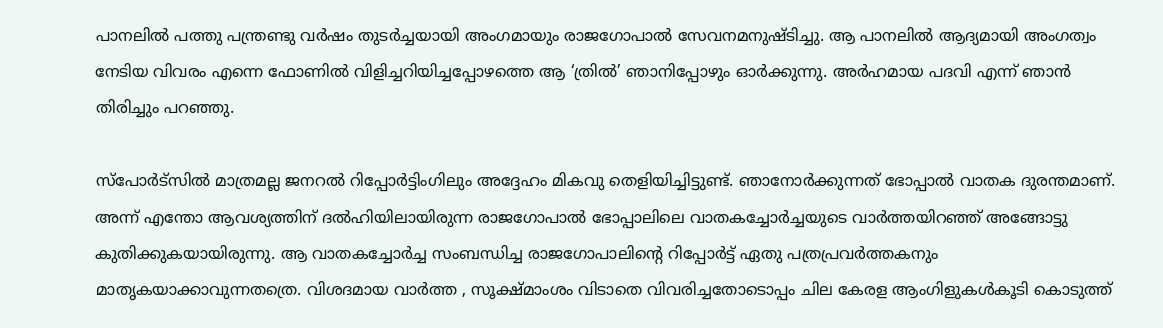പാനലില്‍ പത്തു പന്ത്രണ്ടു വര്‍ഷം തുടര്‍ച്ചയായി അംഗമായും രാജഗോപാല്‍ സേവനമനുഷ്ടിച്ചു. ആ പാനലില്‍ ആദ്യമായി അംഗത്വം നേടിയ വിവരം എന്നെ ഫോണില്‍ വിളിച്ചറിയിച്ചപ്പോഴത്തെ ആ ‘ത്രില്‍’ ഞാനിപ്പോഴും ഓര്‍ക്കുന്നു. അര്‍ഹമായ പദവി എന്ന് ഞാന്‍ തിരിച്ചും പറഞ്ഞു.

സ്‌പോര്‍ട്‌സില്‍ മാത്രമല്ല ജനറല്‍ റിപ്പോര്‍ട്ടിംഗിലും അദ്ദേഹം മികവു തെളിയിച്ചിട്ടുണ്ട്. ഞാനോര്‍ക്കുന്നത് ഭോപ്പാല്‍ വാതക ദുരന്തമാണ്. അന്ന് എന്തോ ആവശ്യത്തിന് ദല്‍ഹിയിലായിരുന്ന രാജഗോപാല്‍ ഭോപ്പാലിലെ വാതകച്ചോര്‍ച്ചയുടെ വാര്‍ത്തയിറഞ്ഞ് അങ്ങോട്ടു കുതിക്കുകയായിരുന്നു. ആ വാതകച്ചോര്‍ച്ച സംബന്ധിച്ച രാജഗോപാലിന്റെ റിപ്പോര്‍ട്ട് ഏതു പത്രപ്രവര്‍ത്തകനും മാതൃകയാക്കാവുന്നതത്രെ. വിശദമായ വാര്‍ത്ത , സൂക്ഷ്മാംശം വിടാതെ വിവരിച്ചതോടൊപ്പം ചില കേരള ആംഗിളുകള്‍കൂടി കൊടുത്ത്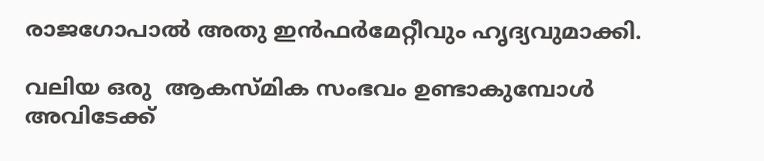രാജഗോപാല്‍ അതു ഇന്‍ഫര്‍മേറ്റീവും ഹൃദ്യവുമാക്കി.

വലിയ ഒരു  ആകസ്മിക സംഭവം ഉണ്ടാകുമ്പോള്‍ അവിടേക്ക്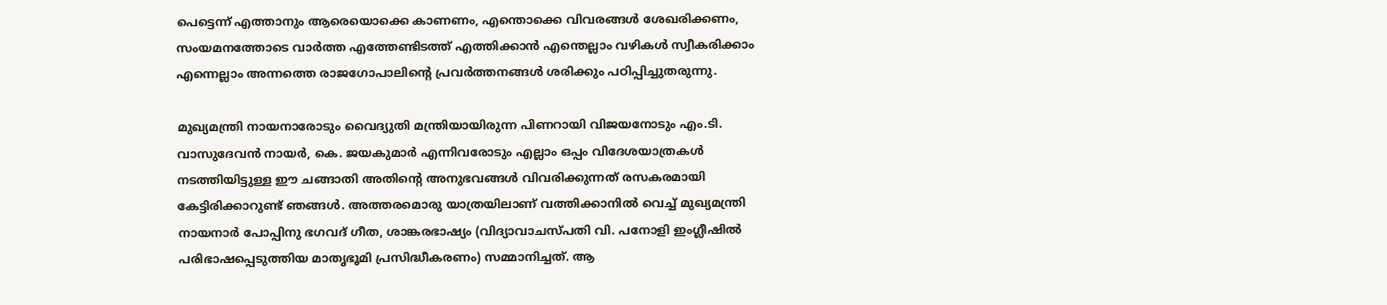പെട്ടെന്ന് എത്താനും ആരെയൊക്കെ കാണണം, എന്തൊക്കെ വിവരങ്ങള്‍ ശേഖരിക്കണം, സംയമനത്തോടെ വാര്‍ത്ത എത്തേണ്ടിടത്ത് എത്തിക്കാന്‍ എന്തെല്ലാം വഴികള്‍ സ്വീകരിക്കാം എന്നെല്ലാം അന്നത്തെ രാജഗോപാലിന്റെ പ്രവര്‍ത്തനങ്ങള്‍ ശരിക്കും പഠിപ്പിച്ചുതരുന്നു.

മുഖ്യമന്ത്രി നായനാരോടും വൈദ്യുതി മന്ത്രിയായിരുന്ന പിണറായി വിജയനോടും എം.ടി. വാസുദേവന്‍ നായര്‍, കെ. ജയകുമാര്‍ എന്നിവരോടും എല്ലാം ഒപ്പം വിദേശയാത്രകള്‍ നടത്തിയിട്ടുള്ള ഈ ചങ്ങാതി അതിന്റെ അനുഭവങ്ങള്‍ വിവരിക്കുന്നത് രസകരമായി കേട്ടിരിക്കാറുണ്ട് ഞങ്ങള്‍. അത്തരമൊരു യാത്രയിലാണ് വത്തിക്കാനില്‍ വെച്ച് മുഖ്യമന്ത്രി നായനാര്‍ പോപ്പിനു ഭഗവദ് ഗീത, ശാങ്കരഭാഷ്യം (വിദ്യാവാചസ്പതി വി. പനോളി ഇംഗ്ലീഷില്‍ പരിഭാഷപ്പെടുത്തിയ മാതൃഭൂമി പ്രസിദ്ധീകരണം) സമ്മാനിച്ചത്. ആ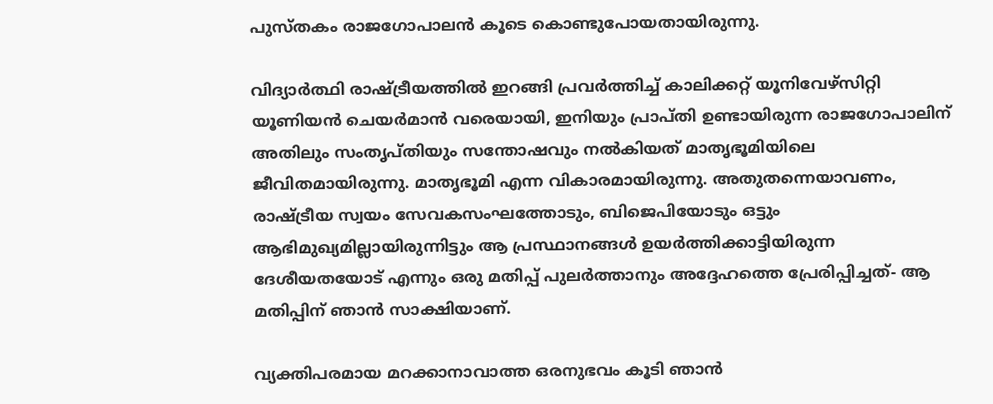പുസ്തകം രാജഗോപാലന്‍ കൂടെ കൊണ്ടുപോയതായിരുന്നു.

വിദ്യാര്‍ത്ഥി രാഷ്‌ട്രീയത്തില്‍ ഇറങ്ങി പ്രവര്‍ത്തിച്ച് കാലിക്കറ്റ് യൂനിവേഴ്‌സിറ്റി യൂണിയന്‍ ചെയര്‍മാന്‍ വരെയായി, ഇനിയും പ്രാപ്തി ഉണ്ടായിരുന്ന രാജഗോപാലിന് അതിലും സംതൃപ്തിയും സന്തോഷവും നല്‍കിയത് മാതൃഭൂമിയിലെ ജീവിതമായിരുന്നു. മാതൃഭൂമി എന്ന വികാരമായിരുന്നു. അതുതന്നെയാവണം, രാഷ്‌ട്രീയ സ്വയം സേവകസംഘത്തോടും, ബിജെപിയോടും ഒട്ടും ആഭിമുഖ്യമില്ലായിരുന്നിട്ടും ആ പ്രസ്ഥാനങ്ങള്‍ ഉയര്‍ത്തിക്കാട്ടിയിരുന്ന ദേശീയതയോട് എന്നും ഒരു മതിപ്പ് പുലര്‍ത്താനും അദ്ദേഹത്തെ പ്രേരിപ്പിച്ചത്- ആ മതിപ്പിന് ഞാന്‍ സാക്ഷിയാണ്.

വ്യക്തിപരമായ മറക്കാനാവാത്ത ഒരനുഭവം കൂടി ഞാന്‍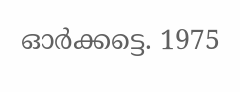ഓര്‍ക്കട്ടെ. 1975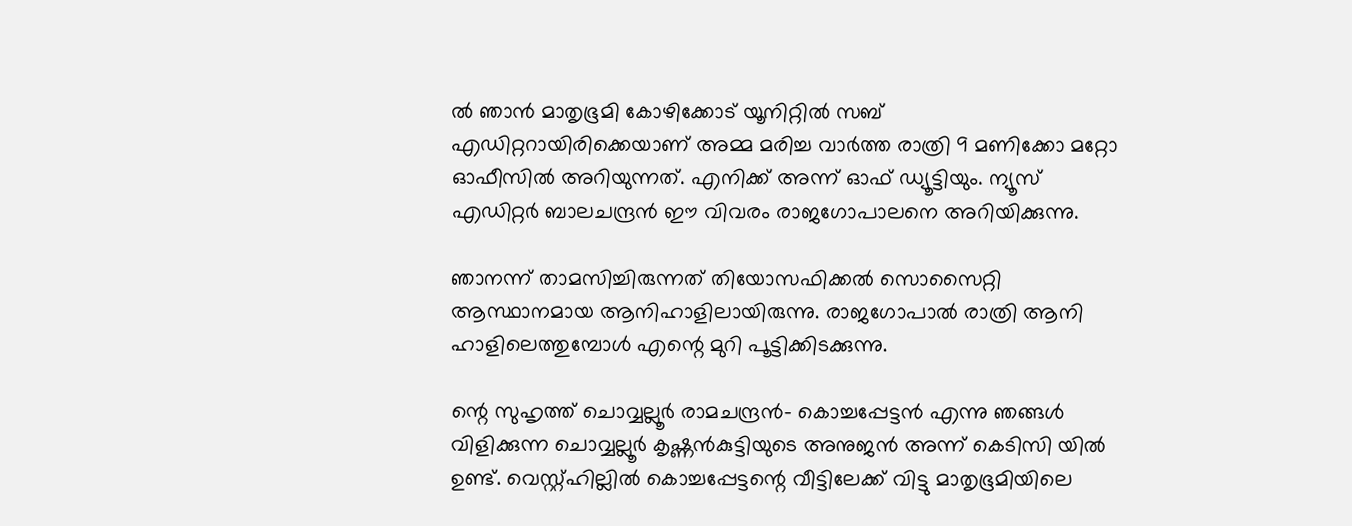ല്‍ ഞാന്‍ മാതൃഭൂമി കോഴിക്കോട് യൂനിറ്റില്‍ സബ് എഡിറ്ററായിരിക്കെയാണ് അമ്മ മരിച്ച വാര്‍ത്ത രാത്രി 9 മണിക്കോ മറ്റോ ഓഫീസില്‍ അറിയുന്നത്. എനിക്ക് അന്ന് ഓഫ് ഡ്യൂട്ടിയും. ന്യൂസ് എഡിറ്റര്‍ ബാലചന്ദ്രന്‍ ഈ വിവരം രാജഗോപാലനെ അറിയിക്കുന്നു.

ഞാനന്ന് താമസിച്ചിരുന്നത് തിയോസഫിക്കല്‍ സൊസൈറ്റി ആസ്ഥാനമായ ആനിഹാളിലായിരുന്നു. രാജഗോപാല്‍ രാത്രി ആനി ഹാളിലെത്തുമ്പോള്‍ എന്റെ മുറി പൂട്ടിക്കിടക്കുന്നു.

ന്റെ സുഹൃത്ത് ചൊവ്വല്ലൂര്‍ രാമചന്ദ്രന്‍- കൊച്ചപ്പേട്ടന്‍ എന്നു ഞങ്ങള്‍ വിളിക്കുന്ന ചൊവ്വല്ലൂര്‍ കൃഷ്ണന്‍കുട്ടിയുടെ അനുജന്‍ അന്ന് കെടിസി യില്‍ ഉണ്ട്. വെസ്റ്റ്ഹില്ലില്‍ കൊച്ചപ്പേട്ടന്റെ വീട്ടിലേക്ക് വിട്ടു മാതൃഭൂമിയിലെ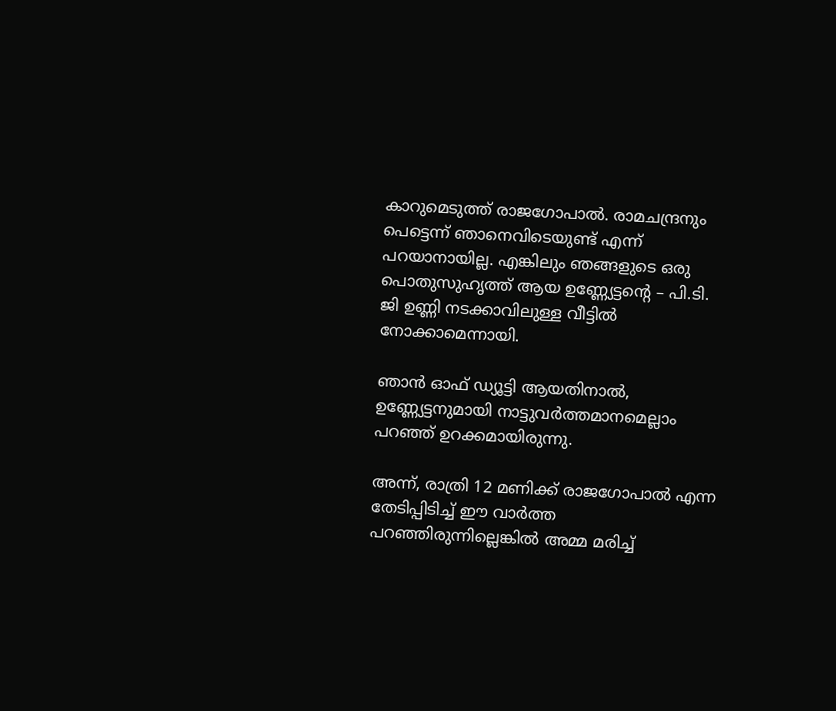കാറുമെടുത്ത് രാജഗോപാല്‍. രാമചന്ദ്രനും പെട്ടെന്ന് ഞാനെവിടെയുണ്ട് എന്ന് പറയാനായില്ല. എങ്കിലും ഞങ്ങളുടെ ഒരു പൊതുസുഹൃത്ത് ആയ ഉണ്ണ്യേട്ടന്റെ – പി.ടി. ജി ഉണ്ണി നടക്കാവിലുള്ള വീട്ടില്‍ നോക്കാമെന്നായി.

ഞാന്‍ ഓഫ് ഡ്യൂട്ടി ആയതിനാല്‍, ഉണ്ണ്യേട്ടനുമായി നാട്ടുവര്‍ത്തമാനമെല്ലാം പറഞ്ഞ് ഉറക്കമായിരുന്നു.

അന്ന്, രാത്രി 12 മണിക്ക് രാജഗോപാല്‍ എന്ന തേടിപ്പിടിച്ച് ഈ വാര്‍ത്ത പറഞ്ഞിരുന്നില്ലെങ്കില്‍ അമ്മ മരിച്ച്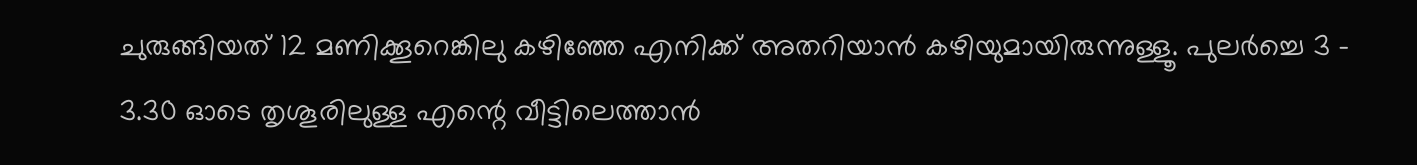ചുരുങ്ങിയത് 12 മണിക്കൂറെങ്കിലു കഴിഞ്ഞേ എനിക്ക് അതറിയാന്‍ കഴിയുമായിരുന്നുള്ളൂ. പുലര്‍ച്ചെ 3 – 3.30 ഓടെ തൃശൂരിലുള്ള എന്റെ വീട്ടിലെത്താന്‍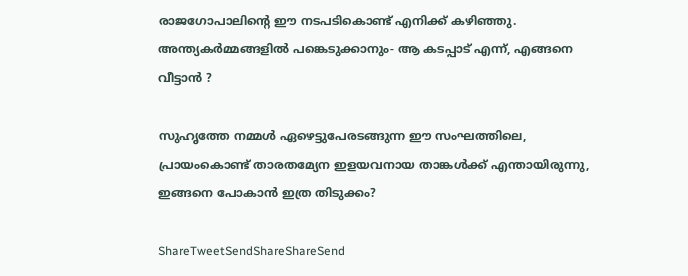രാജഗോപാലിന്റെ ഈ നടപടികൊണ്ട് എനിക്ക് കഴിഞ്ഞു. അന്ത്യകര്‍മ്മങ്ങളില്‍ പങ്കെടുക്കാനും- ആ കടപ്പാട് എന്ന്, എങ്ങനെ വീട്ടാന്‍ ?

സുഹൃത്തേ നമ്മള്‍ ഏഴെട്ടുപേരടങ്ങുന്ന ഈ സംഘത്തിലെ, പ്രായംകൊണ്ട് താരതമ്യേന ഇളയവനായ താങ്കള്‍ക്ക് എന്തായിരുന്നു, ഇങ്ങനെ പോകാന്‍ ഇത്ര തിടുക്കം?

ShareTweetSendShareShareSend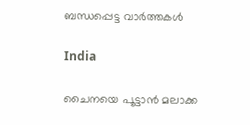ബന്ധപ്പെട്ട വാര്‍ത്തകള്‍

India

ചൈനയെ പൂട്ടാൻ മലാക്ക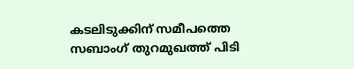കടലിടുക്കിന് സമീപത്തെ സബാംഗ് തുറമുഖത്ത് പിടി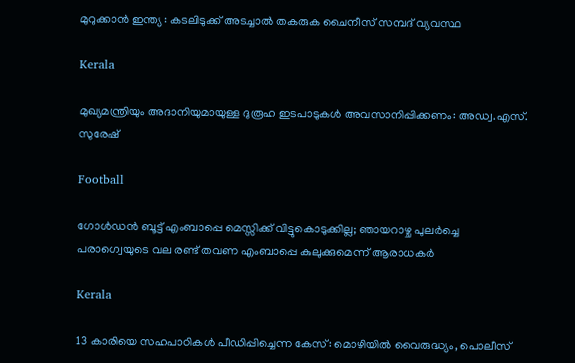മുറുക്കാൻ ഇന്ത്യ : കടലിടുക്ക് അടച്ചാൽ തകരുക ചൈനീസ് സമ്പദ് വ്യവസ്ഥ

Kerala

മുഖ്യമന്ത്രിയും അദാനിയുമായുള്ള ദുരൂഹ ഇടപാടുകൾ അവസാനിപ്പിക്കണം: അഡ്വ.എസ്. സുരേഷ്

Football

ഗോള്‍ഡന്‍ ബൂട്ട് എംബാപ്പെ മെസ്സിക്ക് വിട്ടുകൊടുക്കില്ല; ഞായറാഴ്ച പുലര്‍ച്ചെ പരാഗ്വെയുടെ വല രണ്ട് തവണ എംബാപ്പെ കുലുക്കുമെന്ന് ആരാധകര്‍

Kerala

13 കാരിയെ സഹപാഠികള്‍ പീഡിപ്പിച്ചെന്ന കേസ്: മൊഴിയില്‍ വൈരുദ്ധ്യം, പൊലീസ്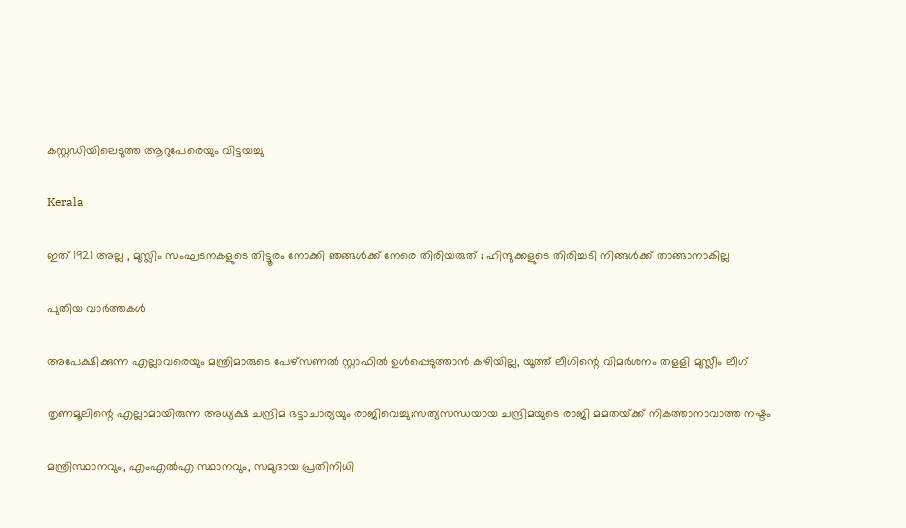കസ്റ്റഡിയിലെടുത്ത ആറുപേരെയും വിട്ടയച്ചു

Kerala

ഇത് 1921 അല്ല , മുസ്ലിം സംഘടനകളുടെ തിട്ടൂരം നോക്കി ഞങ്ങൾക്ക് നേരെ തിരിയരുത് ; ഹിന്ദുക്കളുടെ തിരിച്ചടി നിങ്ങൾക്ക് താങ്ങാനാകില്ല

പുതിയ വാര്‍ത്തകള്‍

അപേക്ഷിക്കുന്ന എല്ലാവരെയും മന്ത്രിമാരുടെ പേഴ്‌സണല്‍ സ്റ്റാഫില്‍ ഉള്‍പ്പെടുത്താന്‍ കഴിയില്ല, യൂത്ത് ലീഗിന്റെ വിമര്‍ശനം തളളി മുസ്ലീം ലീഗ്

തൃണമൂലിന്റെ എല്ലാമായിരുന്ന അധ്യക്ഷ ചന്ദ്രിമ ഭട്ടാചാര്യയും രാജിവെച്ചു;സത്യസന്ധയായ ചന്ദ്രിമയുടെ രാജി മമതയ്‌ക്ക് നികത്താനാവാത്ത നഷ്ടം

മന്ത്രിസ്ഥാനവും, എംഎൽഎ സ്ഥാനവും, സമുദായ പ്രതിനിധി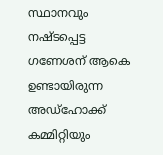സ്ഥാനവും നഷ്ടപ്പെട്ട ഗണേശന് ആകെ ഉണ്ടായിരുന്ന അഡ്ഹോക്ക് കമ്മിറ്റിയും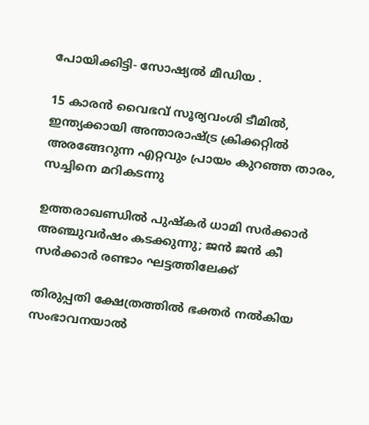പോയിക്കിട്ടി- സോഷ്യൽ മീഡിയ .

15 കാരന്‍ വൈഭവ് സൂര്യവംശി ടീമില്‍, ഇന്ത്യക്കായി അന്താരാഷ്‌ട്ര ക്രിക്കറ്റില്‍ അരങ്ങേറുന്ന എറ്റവും പ്രായം കുറഞ്ഞ താരം, സച്ചിനെ മറികടന്നു

ഉത്തരാഖണ്ഡിൽ പുഷ്‌കർ ധാമി സർക്കാർ അഞ്ചുവർഷം കടക്കുന്നു; ജൻ ജൻ കീ സർക്കാർ രണ്ടാം ഘട്ടത്തിലേക്ക്

തിരുപ്പതി ക്ഷേത്രത്തില്‍ ഭക്തര്‍ നല്‍കിയ സംഭാവനയാല്‍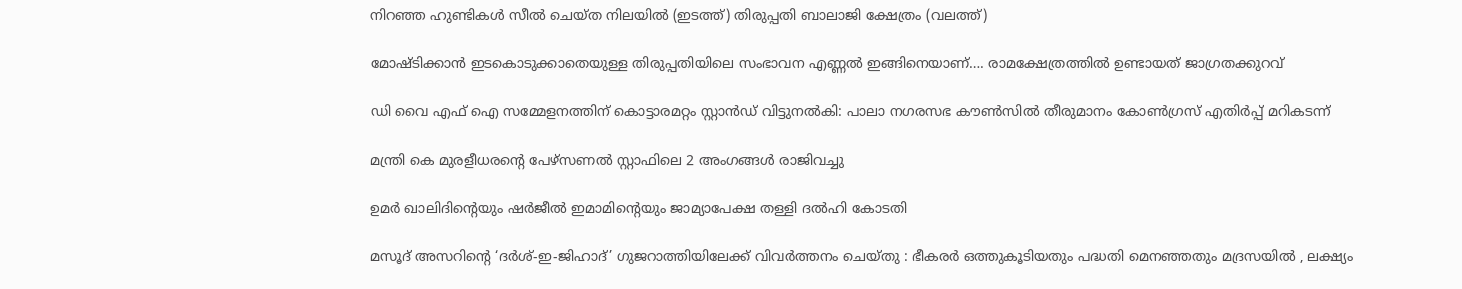നിറഞ്ഞ ഹുണ്ടികള്‍ സീല്‍ ചെയ്ത നിലയില്‍ (ഇടത്ത്) തിരുപ്പതി ബാലാജി ക്ഷേത്രം (വലത്ത്)

മോഷ്ടിക്കാന്‍ ഇടകൊടുക്കാതെയുള്ള തിരുപ്പതിയിലെ സംഭാവന എണ്ണല്‍ ഇങ്ങിനെയാണ്…. രാമക്ഷേത്രത്തില്‍ ഉണ്ടായത് ജാഗ്രതക്കുറവ്

ഡി വൈ എഫ് ഐ സമ്മേളനത്തിന് കൊട്ടാരമറ്റം സ്റ്റാന്‍ഡ് വിട്ടുനല്‍കി: പാലാ നഗരസഭ കൗണ്‍സില്‍ തീരുമാനം കോണ്‍ഗ്രസ് എതിര്‍പ്പ് മറികടന്ന്

മന്ത്രി കെ മുരളീധരന്റെ പേഴ്‌സണല്‍ സ്റ്റാഫിലെ 2 അംഗങ്ങള്‍ രാജിവച്ചു

ഉമര്‍ ഖാലിദിന്റെയും ഷര്‍ജീല്‍ ഇമാമിന്റെയും ജാമ്യാപേക്ഷ തള്ളി ദല്‍ഹി കോടതി

മസൂദ് അസറിന്റെ ‘ദർശ്-ഇ-ജിഹാദ്’ ഗുജറാത്തിയിലേക്ക് വിവർത്തനം ചെയ്തു : ഭീകരർ ഒത്തുകൂടിയതും പദ്ധതി മെനഞ്ഞതും മദ്രസയിൽ , ലക്ഷ്യം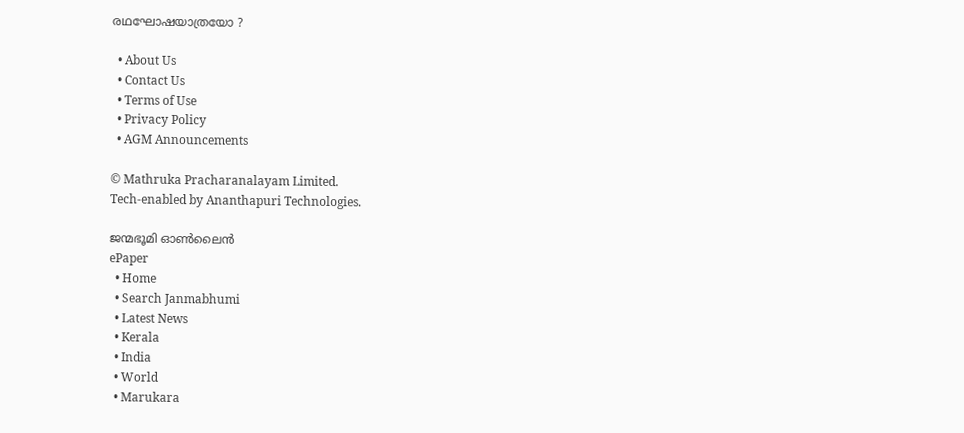രഥഘോഷയാത്രയോ ?

  • About Us
  • Contact Us
  • Terms of Use
  • Privacy Policy
  • AGM Announcements

© Mathruka Pracharanalayam Limited.
Tech-enabled by Ananthapuri Technologies.

ജന്മഭൂമി ഓണ്‍ലൈന്‍
ePaper
  • Home
  • Search Janmabhumi
  • Latest News
  • Kerala
  • India
  • World
  • Marukara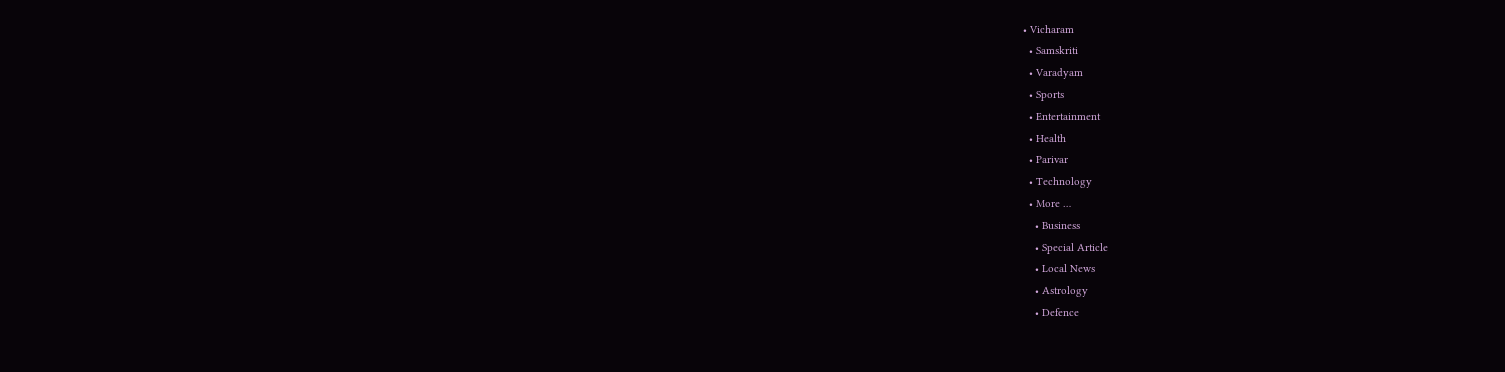• Vicharam
  • Samskriti
  • Varadyam
  • Sports
  • Entertainment
  • Health
  • Parivar
  • Technology
  • More …
    • Business
    • Special Article
    • Local News
    • Astrology
    • Defence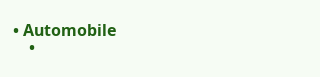• Automobile
    •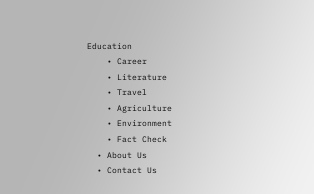Education
    • Career
    • Literature
    • Travel
    • Agriculture
    • Environment
    • Fact Check
  • About Us
  • Contact Us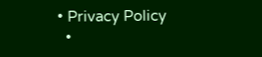• Privacy Policy
  •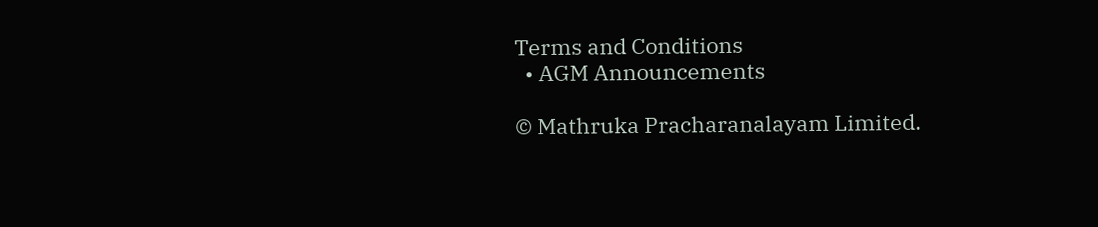Terms and Conditions
  • AGM Announcements

© Mathruka Pracharanalayam Limited.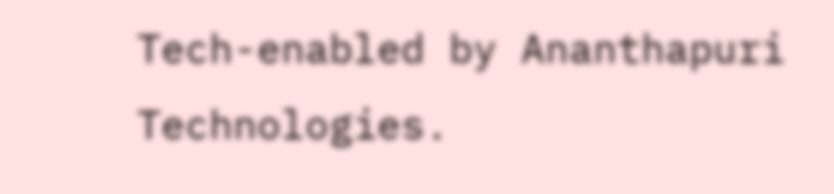Tech-enabled by Ananthapuri Technologies.